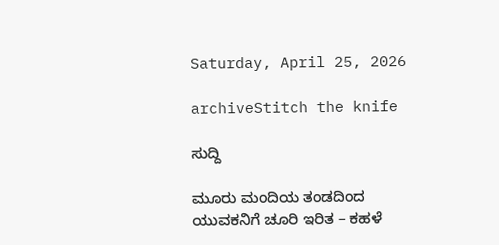Saturday, April 25, 2026

archiveStitch the knife

ಸುದ್ದಿ

ಮೂರು ಮಂದಿಯ ತಂಡದಿಂದ ಯುವಕನಿಗೆ ಚೂರಿ ಇರಿತ – ಕಹಳೆ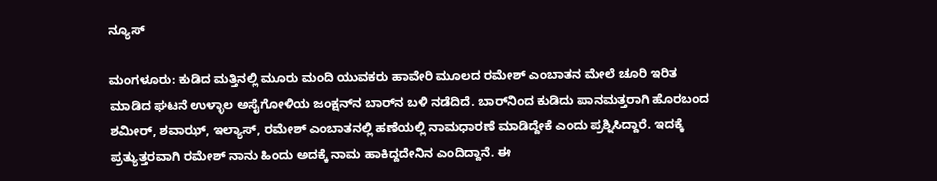ನ್ಯೂಸ್

ಮಂಗಳೂರು: ಕುಡಿದ ಮತ್ತಿನಲ್ಲಿ ಮೂರು ಮಂದಿ ಯುವಕರು ಹಾವೇರಿ ಮೂಲದ ರಮೇಶ್ ಎಂಬಾತನ ಮೇಲೆ ಚೂರಿ ಇರಿತ ಮಾಡಿದ ಘಟನೆ ಉಳ್ಳಾಲ ಅಸೈಗೋಳಿಯ ಜಂಕ್ಷನ್‌ನ ಬಾರ್‌ನ ಬಳಿ ನಡೆದಿದೆ. ಬಾರ್‌ನಿಂದ ಕುಡಿದು ಪಾನಮತ್ತರಾಗಿ ಹೊರಬಂದ ಶಮೀರ್, ಶವಾಝ್, ಇಲ್ಯಾಸ್, ರಮೇಶ್ ಎಂಬಾತನಲ್ಲಿ ಹಣೆಯಲ್ಲಿ ನಾಮಧಾರಣೆ ಮಾಡಿದ್ದೇಕೆ ಎಂದು ಪ್ರಶ್ನಿಸಿದ್ದಾರೆ. ಇದಕ್ಕೆ ಪ್ರತ್ಯುತ್ತರವಾಗಿ ರಮೇಶ್ ನಾನು ಹಿಂದು ಅದಕ್ಕೆ ನಾಮ ಹಾಕಿದ್ದದೇನಿನ ಎಂದಿದ್ದಾನೆ. ಈ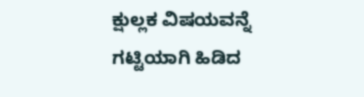ಕ್ಷುಲ್ಲಕ ವಿಷಯವನ್ನೆ ಗಟ್ಟಿಯಾಗಿ ಹಿಡಿದ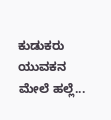ಕುಡುಕರು ಯುವಕನ ಮೇಲೆ ಹಲ್ಲೆ...